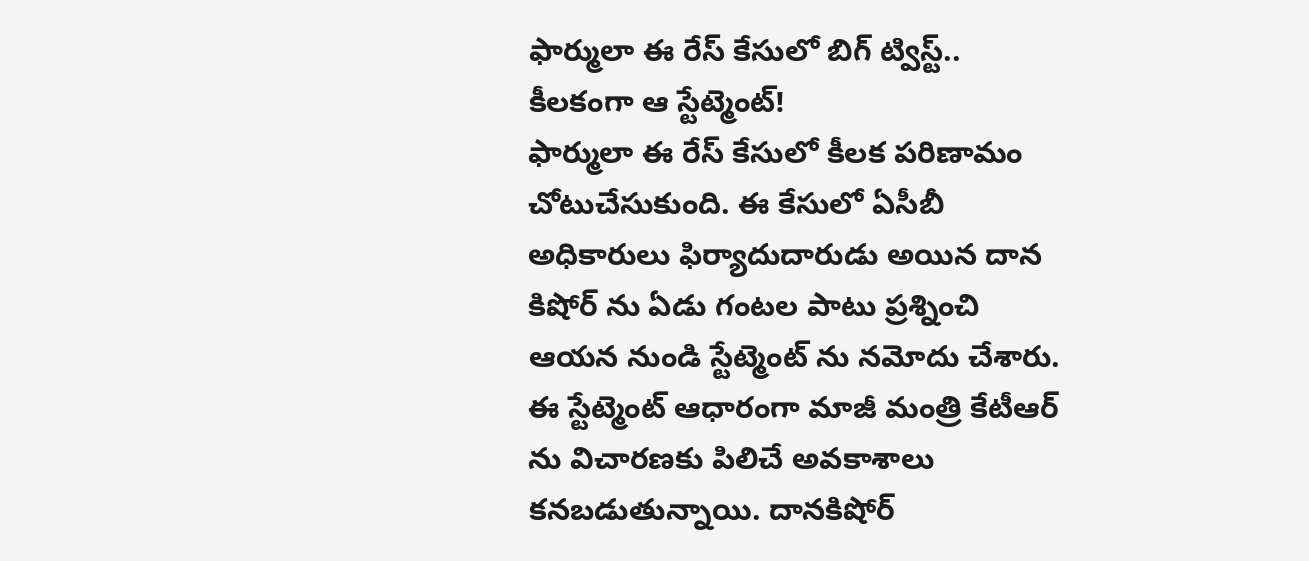ఫార్ములా ఈ రేస్ కేసులో బిగ్ ట్విస్ట్.. కీలకంగా ఆ స్టేట్మెంట్!
ఫార్ములా ఈ రేస్ కేసులో కీలక పరిణామం చోటుచేసుకుంది. ఈ కేసులో ఏసీబీ అధికారులు ఫిర్యాదుదారుడు అయిన దాన కిషోర్ ను ఏడు గంటల పాటు ప్రశ్నించి ఆయన నుండి స్టేట్మెంట్ ను నమోదు చేశారు. ఈ స్టేట్మెంట్ ఆధారంగా మాజీ మంత్రి కేటీఆర్ ను విచారణకు పిలిచే అవకాశాలు కనబడుతున్నాయి. దానకిషోర్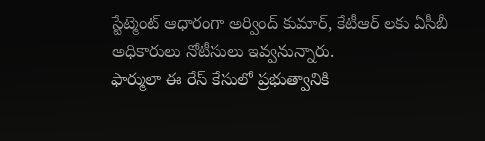స్టేట్మెంట్ ఆధారంగా అర్వింద్ కుమార్, కేటీఆర్ లకు ఏసీబీ అధికారులు నోటీసులు ఇవ్వనున్నారు.
ఫార్ములా ఈ రేస్ కేసులో ప్రభుత్వానికి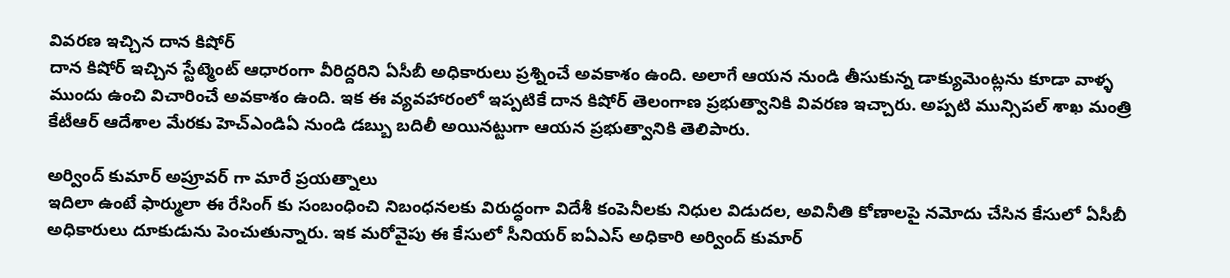వివరణ ఇచ్చిన దాన కిషోర్
దాన కిషోర్ ఇచ్చిన స్టేట్మెంట్ ఆధారంగా వీరిద్దరిని ఏసీబీ అధికారులు ప్రశ్నించే అవకాశం ఉంది. అలాగే ఆయన నుండి తీసుకున్న డాక్యుమెంట్లను కూడా వాళ్ళ ముందు ఉంచి విచారించే అవకాశం ఉంది. ఇక ఈ వ్యవహారంలో ఇప్పటికే దాన కిషోర్ తెలంగాణ ప్రభుత్వానికి వివరణ ఇచ్చారు. అప్పటి మున్సిపల్ శాఖ మంత్రి కేటీఆర్ ఆదేశాల మేరకు హెచ్ఎండిఏ నుండి డబ్బు బదిలీ అయినట్టుగా ఆయన ప్రభుత్వానికి తెలిపారు.

అర్వింద్ కుమార్ అప్రూవర్ గా మారే ప్రయత్నాలు
ఇదిలా ఉంటే ఫార్ములా ఈ రేసింగ్ కు సంబంధించి నిబంధనలకు విరుద్ధంగా విదేశీ కంపెనీలకు నిధుల విడుదల, అవినీతి కోణాలపై నమోదు చేసిన కేసులో ఏసీబీ అధికారులు దూకుడును పెంచుతున్నారు. ఇక మరోవైపు ఈ కేసులో సీనియర్ ఐఏఎస్ అధికారి అర్వింద్ కుమార్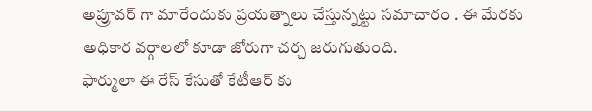అప్రూవర్ గా మారేందుకు ప్రయత్నాలు చేస్తున్నట్టు సమాచారం . ఈ మేరకు అధికార వర్గాలలో కూడా జోరుగా చర్చ జరుగుతుంది.
ఫార్ములా ఈ రేస్ కేసుతో కేటీఆర్ కు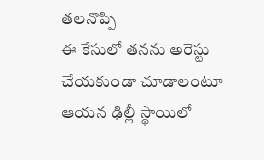తలనొప్పి
ఈ కేసులో తనను అరెస్టు చేయకుండా చూడాలంటూ ఆయన ఢిల్లీ స్థాయిలో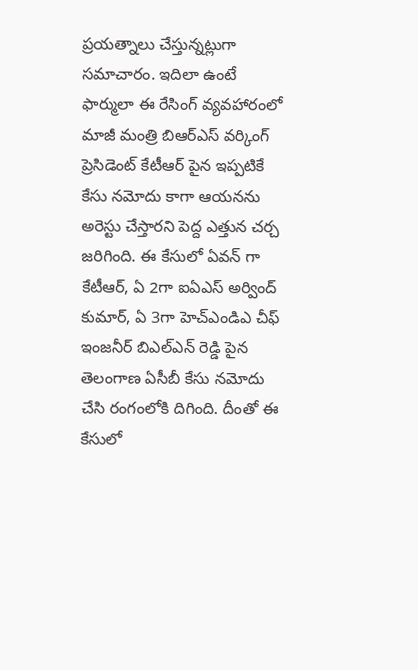ప్రయత్నాలు చేస్తున్నట్లుగా సమాచారం. ఇదిలా ఉంటే ఫార్ములా ఈ రేసింగ్ వ్యవహారంలో మాజీ మంత్రి బిఆర్ఎస్ వర్కింగ్ ప్రెసిడెంట్ కేటీఆర్ పైన ఇప్పటికే కేసు నమోదు కాగా ఆయనను అరెస్టు చేస్తారని పెద్ద ఎత్తున చర్చ జరిగింది. ఈ కేసులో ఏవన్ గా కేటీఆర్, ఏ 2గా ఐఏఎస్ అర్వింద్ కుమార్, ఏ 3గా హెచ్ఎండిఎ చీఫ్ ఇంజనీర్ బిఎల్ఎన్ రెడ్డి పైన తెలంగాణ ఏసీబీ కేసు నమోదు చేసి రంగంలోకి దిగింది. దీంతో ఈ కేసులో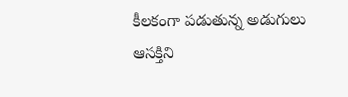కీలకంగా పడుతున్న అడుగులు ఆసక్తిని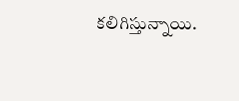కలిగిస్తున్నాయి.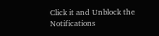Click it and Unblock the Notifications